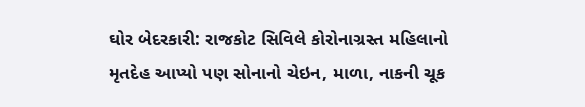ઘોર બેદરકારી: રાજકોટ સિવિલે કોરોનાગ્રસ્ત મહિલાનો મૃતદેહ આપ્યો પણ સોનાનો ચેઇન, માળા, નાકની ચૂક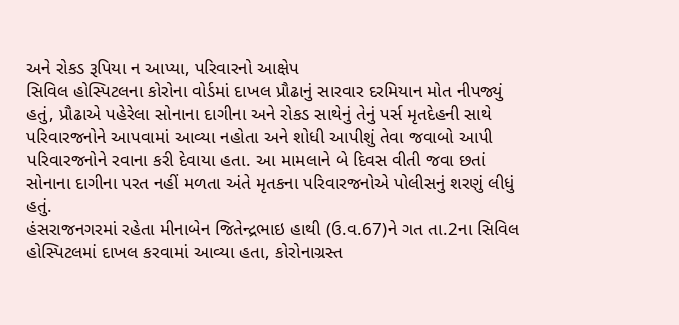અને રોકડ રૂપિયા ન આપ્યા, પરિવારનો આક્ષેપ
સિવિલ હોસ્પિટલના કોરોના વોર્ડમાં દાખલ પ્રૌઢાનું સારવાર દરમિયાન મોત નીપજ્યું હતું, પ્રૌઢાએ પહેરેલા સોનાના દાગીના અને રોકડ સાથેનું તેનું પર્સ મૃતદેહની સાથે પરિવારજનોને આપવામાં આવ્યા નહોતા અને શોધી આપીશું તેવા જવાબો આપી પરિવારજનોને રવાના કરી દેવાયા હતા. આ મામલાને બે દિવસ વીતી જવા છતાં સોનાના દાગીના પરત નહીં મળતા અંતે મૃતકના પરિવારજનોએ પોલીસનું શરણું લીધું હતું.
હંસરાજનગરમાં રહેતા મીનાબેન જિતેન્દ્રભાઇ હાથી (ઉ.વ.67)ને ગત તા.2ના સિવિલ હોસ્પિટલમાં દાખલ કરવામાં આવ્યા હતા, કોરોનાગ્રસ્ત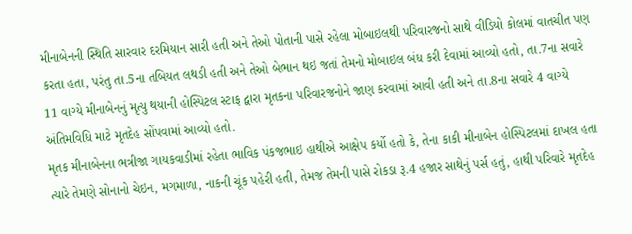મીનાબેનની સ્થિતિ સારવાર દરમિયાન સારી હતી અને તેઓ પોતાની પાસે રહેલા મોબાઇલથી પરિવારજનો સાથે વીડિયો કોલમાં વાતચીત પણ કરતા હતા, પરંતુ તા.5ના તબિયત લથડી હતી અને તેઓ બેભાન થઇ જતાં તેમનો મોબાઇલ બંધ કરી દેવામાં આવ્યો હતો, તા.7ના સવારે 11 વાગ્યે મીનાબેનનું મૃત્યુ થયાની હોસ્પિટલ સ્ટાફ દ્વારા મૃતકના પરિવારજનોને જાણ કરવામાં આવી હતી અને તા.8ના સવારે 4 વાગ્યે અંતિમવિધિ માટે મૃતદેહ સોંપવામાં આવ્યો હતો.
મૃતક મીનાબેનના ભત્રીજા ગાયકવાડીમાં રહેતા ભાવિક પંકજભાઇ હાથીએ આક્ષેપ કર્યો હતો કે, તેના કાકી મીનાબેન હોસ્પિટલમાં દાખલ હતા ત્યારે તેમણે સોનાનો ચેઇન, મગમાળા, નાકની ચૂંક પહેરી હતી, તેમજ તેમની પાસે રોકડા રૂ.4 હજાર સાથેનું પર્સ હતું, હાથી પરિવારે મૃતદેહ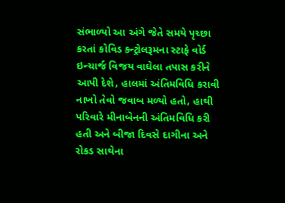સંભાળ્યો આ અંગે જેતે સમયે પૃચ્છા કરતાં કોવિડ કન્ટ્રોલરૂમના સ્ટાફે વોર્ડ ઇન્ચાર્જ વિજય વાઘેલા તપાસ કરીને આપી દેશે, હાલમાં અંતિમવિધિ કરાવી નાખો તેવો જવાબ મળ્યો હતો, હાથી પરિવારે મીનાબેનની અંતિમવિધિ કરી હતી અને બીજા દિવસે દાગીના અને રોકડ સાથેના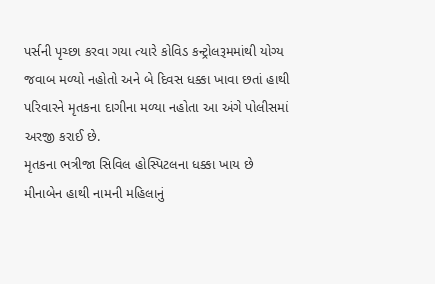પર્સની પૃચ્છા કરવા ગયા ત્યારે કોવિડ કન્ટ્રોલરૂમમાંથી યોગ્ય જવાબ મળ્યો નહોતો અને બે દિવસ ધક્કા ખાવા છતાં હાથી પરિવારને મૃતકના દાગીના મળ્યા નહોતા આ અંગે પોલીસમાં અરજી કરાઈ છે.
મૃતકના ભત્રીજા સિવિલ હોસ્પિટલના ધક્કા ખાય છે
મીનાબેન હાથી નામની મહિલાનું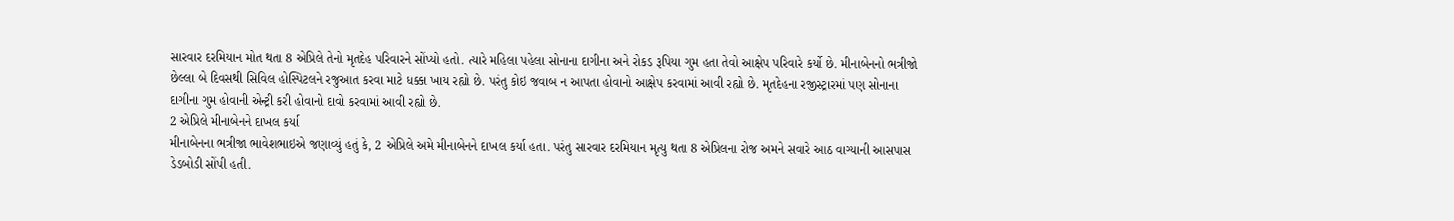સારવાર દરમિયાન મોત થતા 8 એપ્રિલે તેનો મૃતદેહ પરિવારને સોંપ્યો હતો. ત્યારે મહિલા પહેલા સોનાના દાગીના અને રોકડ રૂપિયા ગુમ હતા તેવો આક્ષેપ પરિવારે કર્યો છે. મીનાબેનનો ભત્રીજો છેલ્લા બે દિવસથી સિવિલ હોસ્પિટલને રજુઆત કરવા માટે ધક્કા ખાય રહ્યો છે. પરંતુ કોઇ જવાબ ન આપતા હોવાનો આક્ષેપ કરવામાં આવી રહ્યો છે. મૃતદેહના રજીસ્ટ્રારમાં પણ સોનાના દાગીના ગુમ હોવાની એન્ટ્રી કરી હોવાનો દાવો કરવામાં આવી રહ્યો છે.
2 એપ્રિલે મીનાબેનને દાખલ કર્યા
મીનાબેનના ભત્રીજા ભાવેશભાઇએ જણાવ્યું હતું કે, 2 એપ્રિલે અમે મીનાબેનને દાખલ કર્યા હતા. પરંતુ સારવાર દરમિયાન મૃત્યુ થતા 8 એપ્રિલના રોજ અમને સવારે આઠ વાગ્યાની આસપાસ ડેડબોડી સોંપી હતી.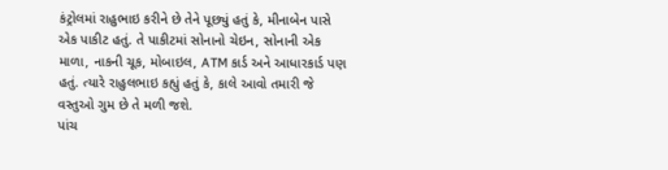કંટ્રોલમાં રાહુભાઇ કરીને છે તેને પૂછ્યું હતું કે, મીનાબેન પાસે એક પાકીટ હતું. તે પાકીટમાં સોનાનો ચેઇન, સોનાની એક માળા, નાકની ચૂક, મોબાઇલ, ATM કાર્ડ અને આધારકાર્ડ પણ હતું. ત્યારે રાહુલભાઇ કહ્યું હતું કે, કાલે આવો તમારી જે વસ્તુઓ ગુમ છે તે મળી જશે.
પાંચ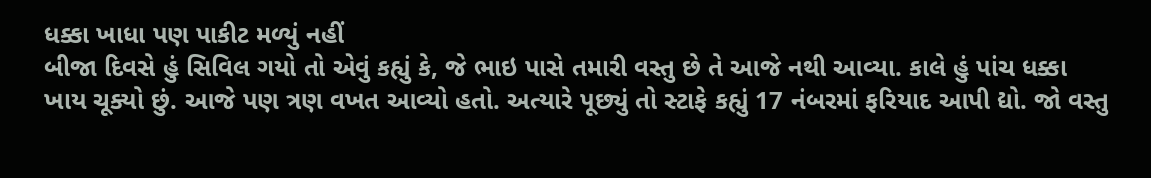ધક્કા ખાધા પણ પાકીટ મળ્યું નહીં
બીજા દિવસે હું સિવિલ ગયો તો એવું કહ્યું કે, જે ભાઇ પાસે તમારી વસ્તુ છે તે આજે નથી આવ્યા. કાલે હું પાંચ ધક્કા ખાય ચૂક્યો છું. આજે પણ ત્રણ વખત આવ્યો હતો. અત્યારે પૂછ્યું તો સ્ટાફે કહ્યું 17 નંબરમાં ફરિયાદ આપી દ્યો. જો વસ્તુ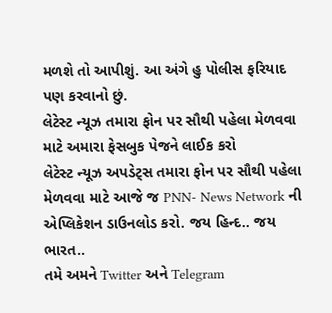મળશે તો આપીશું. આ અંગે હુ પોલીસ ફરિયાદ પણ કરવાનો છું.
લેટેસ્ટ ન્યૂઝ તમારા ફોન પર સૌથી પહેલા મેળવવા માટે અમારા ફેસબુક પેજને લાઈક કરો
લેટેસ્ટ ન્યૂઝ અપડેટ્સ તમારા ફોન પર સૌથી પહેલા મેળવવા માટે આજે જ PNN- News Network ની એપ્લિકેશન ડાઉનલોડ કરો. જય હિન્દ.. જય ભારત..
તમે અમને Twitter અને Telegram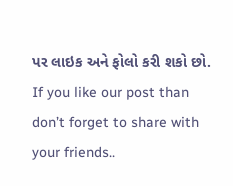પર લાઇક અને ફોલો કરી શકો છો.
If you like our post than don’t forget to share with your friends..